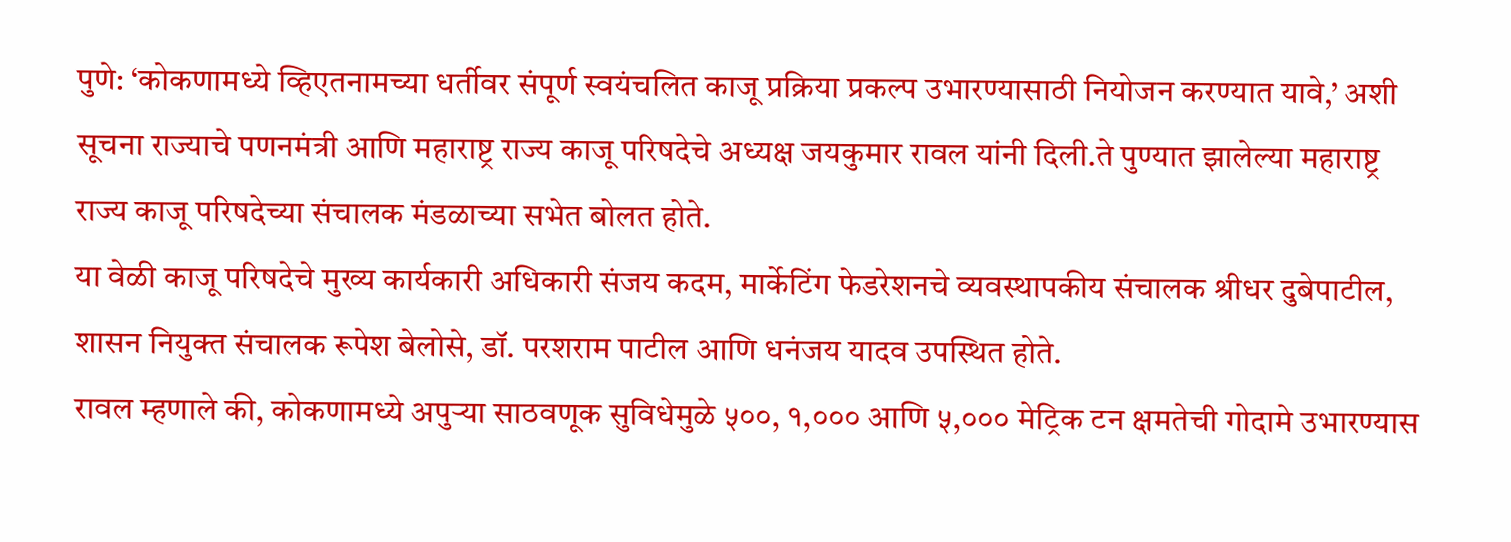पुणे: ‘कोकणामध्ये व्हिएतनामच्या धर्तीवर संपूर्ण स्वयंचलित काजू प्रक्रिया प्रकल्प उभारण्यासाठी नियोजन करण्यात यावे,’ अशी सूचना राज्याचे पणनमंत्री आणि महाराष्ट्र राज्य काजू परिषदेचे अध्यक्ष जयकुमार रावल यांनी दिली.ते पुण्यात झालेल्या महाराष्ट्र राज्य काजू परिषदेच्या संचालक मंडळाच्या सभेत बोलत होते.
या वेळी काजू परिषदेचे मुख्य कार्यकारी अधिकारी संजय कदम, मार्केटिंग फेडरेशनचे व्यवस्थापकीय संचालक श्रीधर दुबेपाटील, शासन नियुक्त संचालक रूपेश बेलोसे, डॉ. परशराम पाटील आणि धनंजय यादव उपस्थित होते.
रावल म्हणाले की, कोकणामध्ये अपुऱ्या साठवणूक सुविधेमुळे ५००, १,००० आणि ५,००० मेट्रिक टन क्षमतेची गोदामे उभारण्यास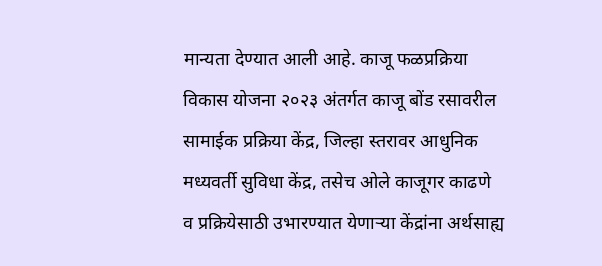मान्यता देण्यात आली आहे. काजू फळप्रक्रिया विकास योजना २०२३ अंतर्गत काजू बोंड रसावरील सामाईक प्रक्रिया केंद्र, जिल्हा स्तरावर आधुनिक मध्यवर्ती सुविधा केंद्र, तसेच ओले काजूगर काढणे व प्रक्रियेसाठी उभारण्यात येणाऱ्या केंद्रांना अर्थसाह्य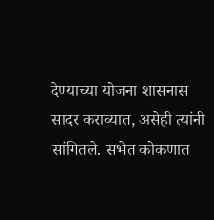देण्याच्या योजना शासनास सादर कराव्यात, असेही त्यांनी सांगितले. सभेत कोकणात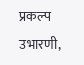प्रकल्प उभारणी,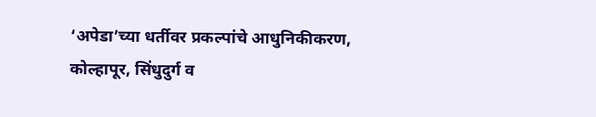‘अपेडा’च्या धर्तीवर प्रकल्पांचे आधुनिकीकरण, कोल्हापूर, सिंधुदुर्ग व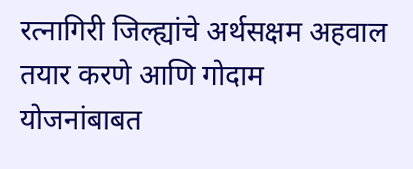रत्नागिरी जिल्ह्यांचे अर्थसक्षम अहवाल तयार करणे आणि गोदाम योजनांबाबत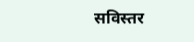सविस्तर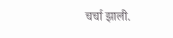चर्चा झाली.